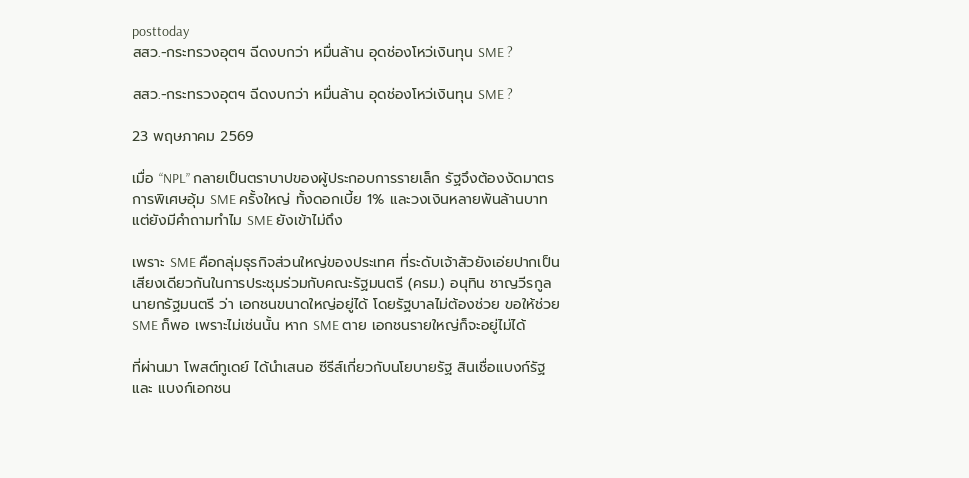posttoday
สสว.-กระทรวงอุตฯ ฉีดงบกว่า หมื่นล้าน อุดช่องโหว่เงินทุน SME ?

สสว.-กระทรวงอุตฯ ฉีดงบกว่า หมื่นล้าน อุดช่องโหว่เงินทุน SME ?

23 พฤษภาคม 2569

เมื่อ “NPL” กลายเป็นตราบาปของผู้ประกอบการรายเล็ก รัฐจึงต้องงัดมาตรการพิเศษอุ้ม SME ครั้งใหญ่ ทั้งดอกเบี้ย 1% และวงเงินหลายพันล้านบาท แต่ยังมีคำถามทำไม SME ยังเข้าไม่ถึง

เพราะ SME คือกลุ่มธุรกิจส่วนใหญ่ของประเทศ ที่ระดับเจ้าสัวยังเอ่ยปากเป็นเสียงเดียวกันในการประชุมร่วมกับคณะรัฐมนตรี (ครม.) อนุทิน ชาญวีรกูล นายกรัฐมนตรี ว่า เอกชนขนาดใหญ่อยู่ได้ โดยรัฐบาลไม่ต้องช่วย ขอให้ช่วย SME ก็พอ เพราะไม่เช่นนั้น หาก SME ตาย เอกชนรายใหญ่ก็จะอยู่ไม่ได้

ที่ผ่านมา โพสต์ทูเดย์ ได้นำเสนอ ซีรีส์เกี่ยวกับนโยบายรัฐ สินเชื่อแบงก์รัฐ และ แบงก์เอกชน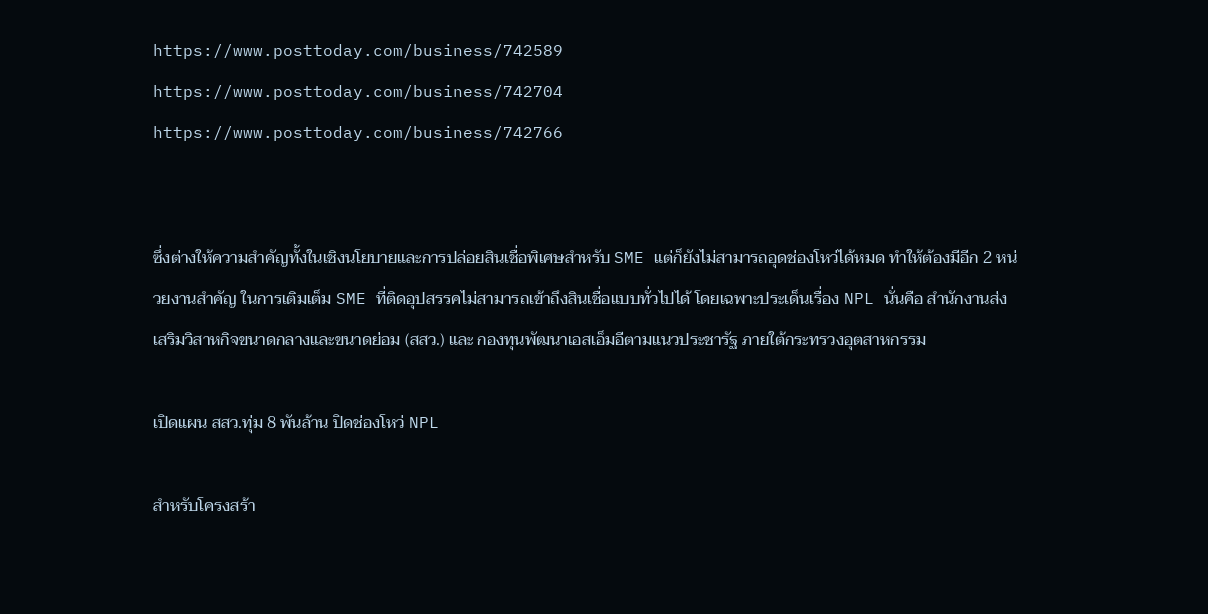https://www.posttoday.com/business/742589
https://www.posttoday.com/business/742704
https://www.posttoday.com/business/742766


ซึ่งต่างให้ความสำคัญทั้งในเชิงนโยบายและการปล่อยสินเชื่อพิเศษสำหรับ SME แต่ก็ยังไม่สามารถอุดช่องโหว่ได้หมด ทำให้ต้องมีอีก 2 หน่วยงานสำคัญ ในการเติมเต็ม SME ที่ติดอุปสรรคไม่สามารถเข้าถึงสินเชื่อแบบทั่วไปได้ โดยเฉพาะประเด็นเรื่อง NPL นั่นคือ สำนักงานส่งเสริมวิสาหกิจขนาดกลางและขนาดย่อม (สสว.) และ กองทุนพัฒนาเอสเอ็มอีตามแนวประชารัฐ ภายใต้กระทรวงอุตสาหกรรม

เปิดแผน สสว.ทุ่ม 8 พันล้าน ปิดช่องโหว่ NPL

สำหรับโครงสร้า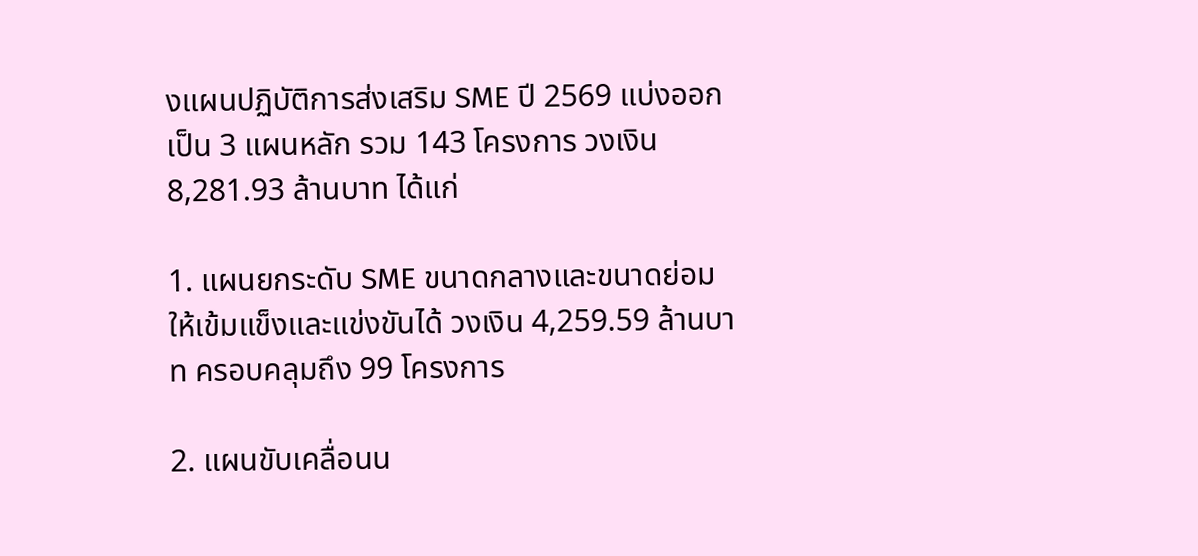งแผนปฏิบัติการส่งเสริม SME ปี 2569 แบ่งออกเป็น 3 แผนหลัก รวม 143 โครงการ วงเงิน 8,281.93 ล้านบาท ได้แก่

1. แผนยกระดับ SME ขนาดกลางและขนาดย่อมให้เข้มแข็งและแข่งขันได้ วงเงิน 4,259.59 ล้านบาท ครอบคลุมถึง 99 โครงการ

2. แผนขับเคลื่อนน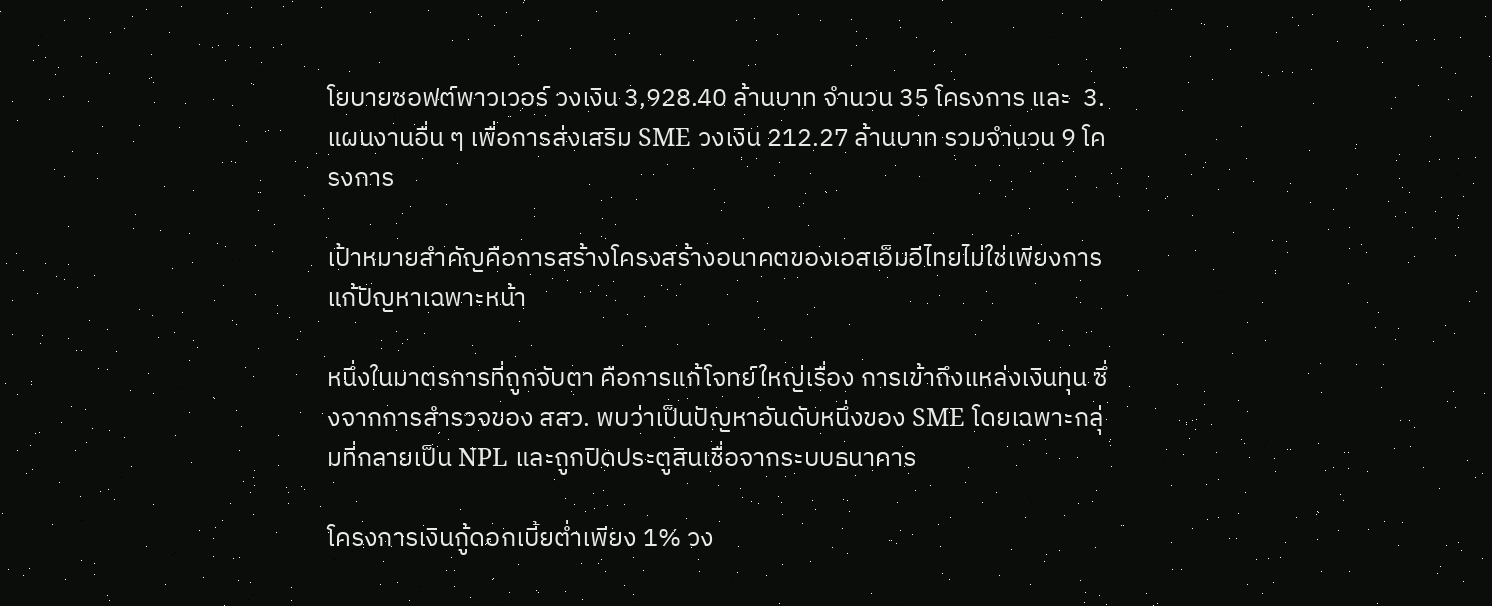โยบายซอฟต์พาวเวอร์ วงเงิน 3,928.40 ล้านบาท จำนวน 35 โครงการ และ  3. แผนงานอื่น ๆ เพื่อการส่งเสริม SME วงเงิน 212.27 ล้านบาท รวมจำนวน 9 โครงการ

เป้าหมายสำคัญคือการสร้างโครงสร้างอนาคตของเอสเอ็มอีไทยไม่ใช่เพียงการแก้ปัญหาเฉพาะหน้า

หนึ่งในมาตรการที่ถูกจับตา คือการแก้โจทย์ใหญ่เรื่อง การเข้าถึงแหล่งเงินทุน ซึ่งจากการสำรวจของ สสว. พบว่าเป็นปัญหาอันดับหนึ่งของ SME โดยเฉพาะกลุ่มที่กลายเป็น NPL และถูกปิดประตูสินเชื่อจากระบบธนาคาร

โครงการเงินกู้ดอกเบี้ยต่ำเพียง 1% วง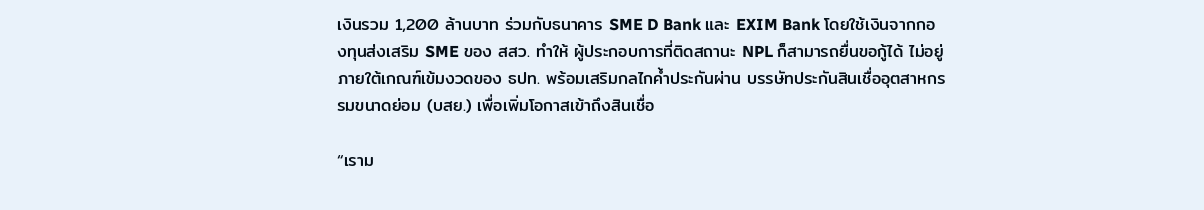เงินรวม 1,200 ล้านบาท ร่วมกับธนาคาร SME D Bank และ EXIM Bank โดยใช้เงินจากกองทุนส่งเสริม SME ของ สสว. ทำให้ ผู้ประกอบการที่ติดสถานะ NPL ก็สามารถยื่นขอกู้ได้ ไม่อยู่ภายใต้เกณฑ์เข้มงวดของ ธปท. พร้อมเสริมกลไกค้ำประกันผ่าน บรรษัทประกันสินเชื่ออุตสาหกรรมขนาดย่อม (บสย.) เพื่อเพิ่มโอกาสเข้าถึงสินเชื่อ

“เราม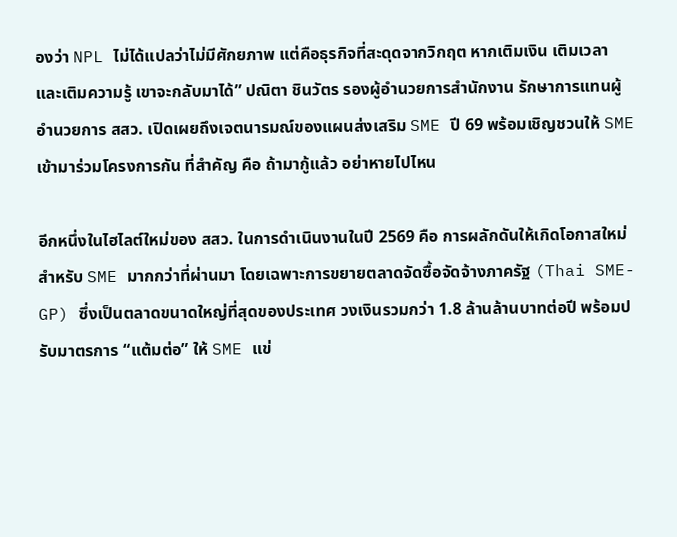องว่า NPL ไม่ได้แปลว่าไม่มีศักยภาพ แต่คือธุรกิจที่สะดุดจากวิกฤต หากเติมเงิน เติมเวลา และเติมความรู้ เขาจะกลับมาได้” ปณิตา ชินวัตร รองผู้อำนวยการสำนักงาน รักษาการแทนผู้อำนวยการ สสว. เปิดเผยถึงเจตนารมณ์ของแผนส่งเสริม SME ปี 69 พร้อมเชิญชวนให้ SME เข้ามาร่วมโครงการกัน ที่สำคัญ คือ ถ้ามากู้แล้ว อย่าหายไปไหน

อีกหนึ่งในไฮไลต์ใหม่ของ สสว. ในการดำเนินงานในปี 2569 คือ การผลักดันให้เกิดโอกาสใหม่สำหรับ SME มากกว่าที่ผ่านมา โดยเฉพาะการขยายตลาดจัดซื้อจัดจ้างภาครัฐ (Thai SME-GP) ซึ่งเป็นตลาดขนาดใหญ่ที่สุดของประเทศ วงเงินรวมกว่า 1.8 ล้านล้านบาทต่อปี พร้อมปรับมาตรการ “แต้มต่อ” ให้ SME แข่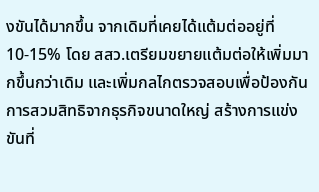งขันได้มากขึ้น จากเดิมที่เคยได้แต้มต่ออยู่ที่ 10-15% โดย สสว.เตรียมขยายแต้มต่อให้เพิ่มมากขึ้นกว่าเดิม และเพิ่มกลไกตรวจสอบเพื่อป้องกันการสวมสิทธิจากธุรกิจขนาดใหญ่ สร้างการแข่งขันที่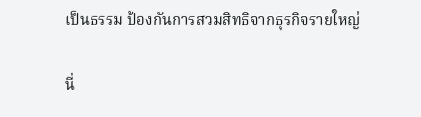เป็นธรรม ป้องกันการสวมสิทธิจากธุรกิจรายใหญ่

นี่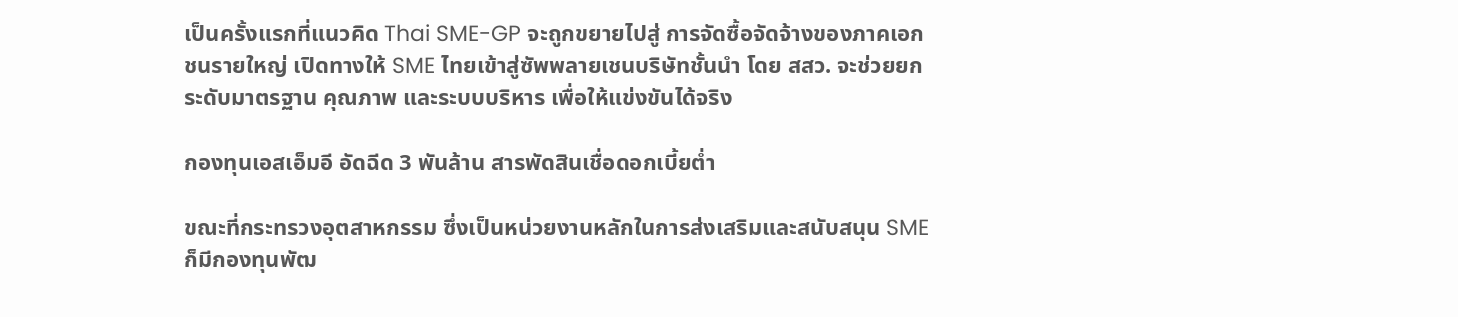เป็นครั้งแรกที่แนวคิด Thai SME-GP จะถูกขยายไปสู่ การจัดซื้อจัดจ้างของภาคเอกชนรายใหญ่ เปิดทางให้ SME ไทยเข้าสู่ซัพพลายเชนบริษัทชั้นนำ โดย สสว. จะช่วยยกระดับมาตรฐาน คุณภาพ และระบบบริหาร เพื่อให้แข่งขันได้จริง

กองทุนเอสเอ็มอี อัดฉีด 3 พันล้าน สารพัดสินเชื่อดอกเบี้ยต่ำ

ขณะที่กระทรวงอุตสาหกรรม ซึ่งเป็นหน่วยงานหลักในการส่งเสริมและสนับสนุน SME ก็มีกองทุนพัฒ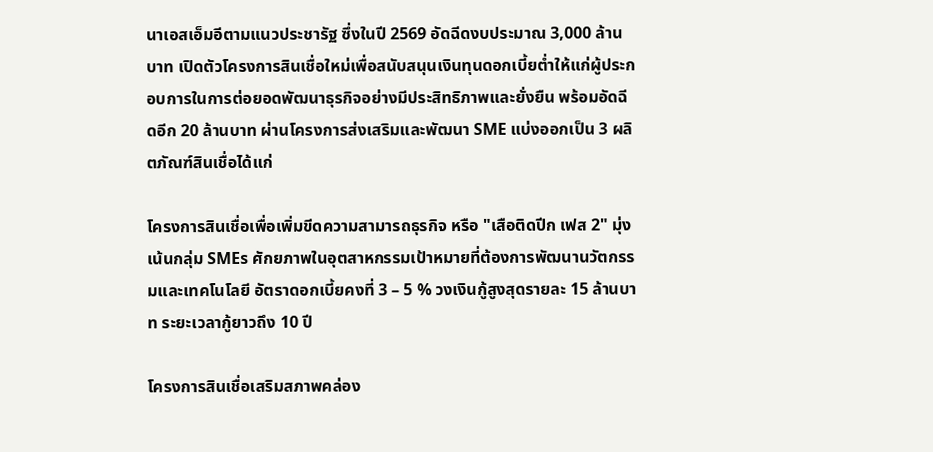นาเอสเอ็มอีตามแนวประชารัฐ ซึ่งในปี 2569 อัดฉีดงบประมาณ 3,000 ล้านบาท เปิดตัวโครงการสินเชื่อใหม่เพื่อสนับสนุนเงินทุนดอกเบี้ยต่ำให้แก่ผู้ประกอบการในการต่อยอดพัฒนาธุรกิจอย่างมีประสิทธิภาพและยั่งยืน พร้อมอัดฉีดอีก 20 ล้านบาท ผ่านโครงการส่งเสริมและพัฒนา SME แบ่งออกเป็น 3 ผลิตภัณฑ์สินเชื่อได้แก่

โครงการสินเชื่อเพื่อเพิ่มขีดความสามารถธุรกิจ หรือ "เสือติดปีก เฟส 2" มุ่งเน้นกลุ่ม SMEs ศักยภาพในอุตสาหกรรมเป้าหมายที่ต้องการพัฒนานวัตกรรมและเทคโนโลยี อัตราดอกเบี้ยคงที่ 3 – 5 % วงเงินกู้สูงสุดรายละ 15 ล้านบาท ระยะเวลากู้ยาวถึง 10 ปี

โครงการสินเชื่อเสริมสภาพคล่อง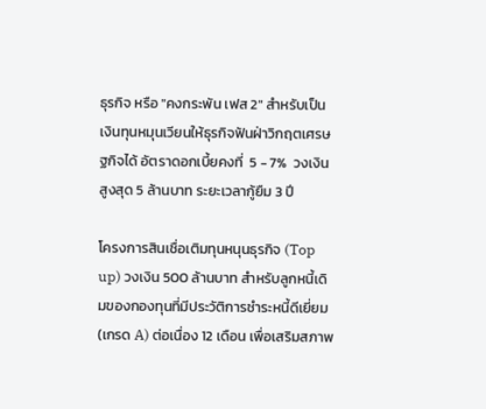ธุรกิจ หรือ "คงกระพัน เฟส 2" สำหรับเป็นเงินทุนหมุนเวียนให้ธุรกิจฟันฝ่าวิกฤตเศรษฐกิจได้ อัตราดอกเบี้ยคงที่  5 - 7%  วงเงินสูงสุด 5 ล้านบาท ระยะเวลากู้ยืม 3 ปี

โครงการสินเชื่อเติมทุนหนุนธุรกิจ (Top up) วงเงิน 500 ล้านบาท สำหรับลูกหนี้เดิมของกองทุนที่มีประวัติการชำระหนี้ดีเยี่ยม (เกรด A) ต่อเนื่อง 12 เดือน เพื่อเสริมสภาพ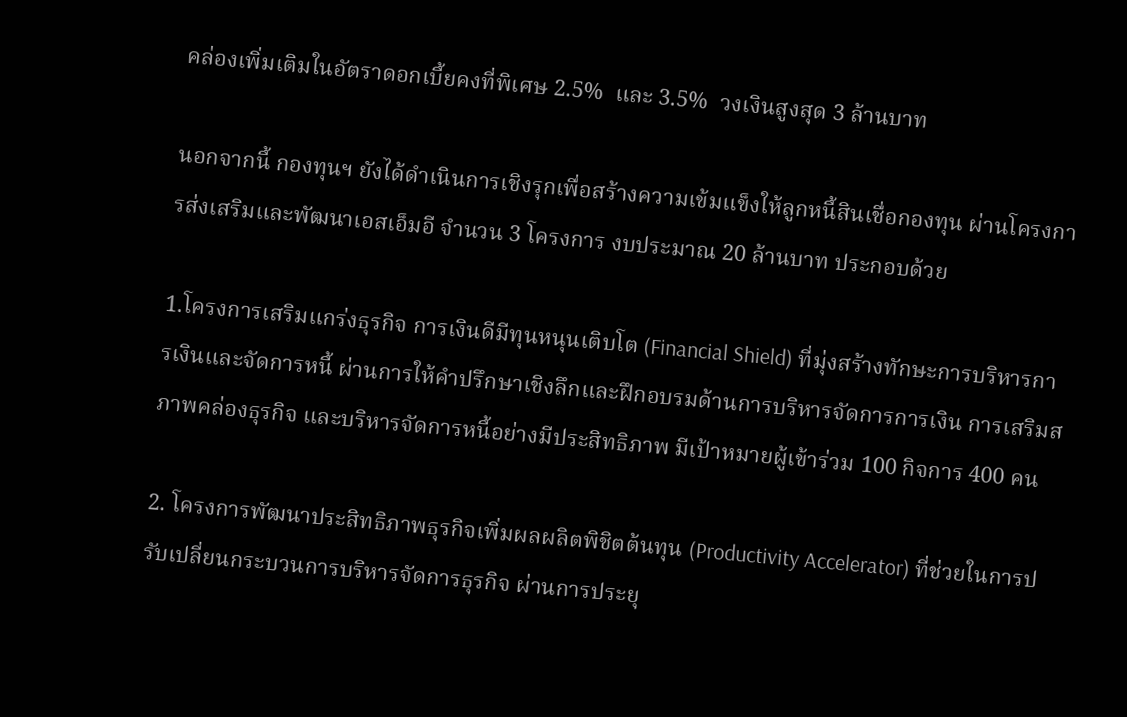คล่องเพิ่มเติมในอัตราดอกเบี้ยคงที่พิเศษ 2.5%  และ 3.5%  วงเงินสูงสุด 3 ล้านบาท

นอกจากนี้ กองทุนฯ ยังได้ดำเนินการเชิงรุกเพื่อสร้างความเข้มแข็งให้ลูกหนี้สินเชื่อกองทุน ผ่านโครงการส่งเสริมและพัฒนาเอสเอ็มอี จำนวน 3 โครงการ งบประมาณ 20 ล้านบาท ประกอบด้วย

1.โครงการเสริมแกร่งธุรกิจ การเงินดีมีทุนหนุนเติบโต (Financial Shield) ที่มุ่งสร้างทักษะการบริหารการเงินและจัดการหนี้ ผ่านการให้คำปรึกษาเชิงลึกและฝึกอบรมด้านการบริหารจัดการการเงิน การเสริมสภาพคล่องธุรกิจ และบริหารจัดการหนี้อย่างมีประสิทธิภาพ มีเป้าหมายผู้เข้าร่วม 100 กิจการ 400 คน

2. โครงการพัฒนาประสิทธิภาพธุรกิจเพิ่มผลผลิตพิชิตต้นทุน (Productivity Accelerator) ที่ช่วยในการปรับเปลี่ยนกระบวนการบริหารจัดการธุรกิจ ผ่านการประยุ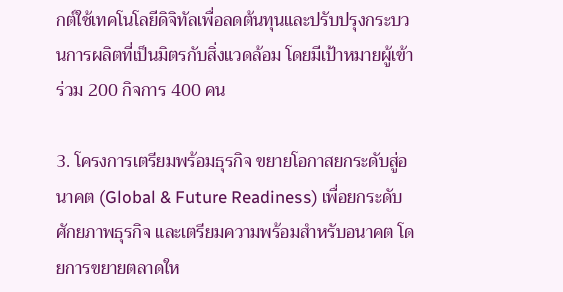กต์ใช้เทคโนโลยีดิจิทัลเพื่อลดต้นทุนและปรับปรุงกระบวนการผลิตที่เป็นมิตรกับสิ่งแวดล้อม โดยมีเป้าหมายผู้เข้าร่วม 200 กิจการ 400 คน

3. โครงการเตรียมพร้อมธุรกิจ ขยายโอกาสยกระดับสู่อนาคต (Global & Future Readiness) เพื่อยกระดับศักยภาพธุรกิจ และเตรียมความพร้อมสำหรับอนาคต โดยการขยายตลาดให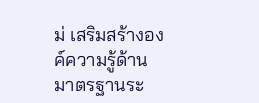ม่ เสริมสร้างองค์ความรู้ด้านมาตรฐานระ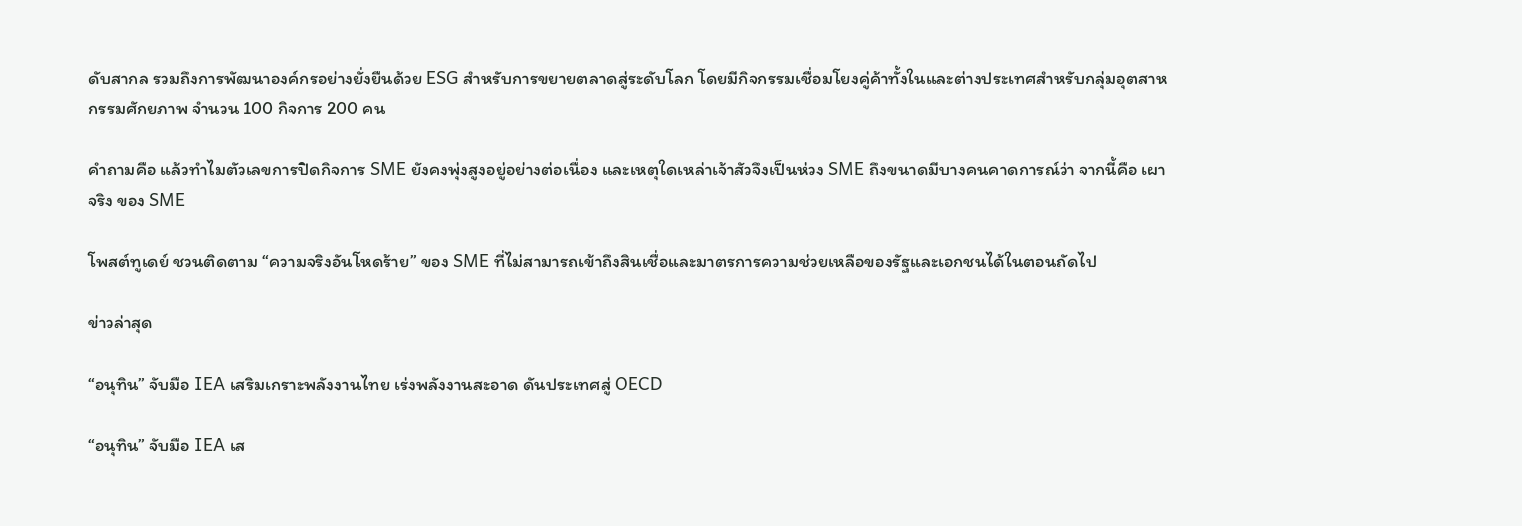ดับสากล รวมถึงการพัฒนาองค์กรอย่างยั่งยืนด้วย ESG สำหรับการขยายตลาดสู่ระดับโลก โดยมีกิจกรรมเชื่อมโยงคู่ค้าทั้งในและต่างประเทศสำหรับกลุ่มอุตสาหกรรมศักยภาพ จำนวน 100 กิจการ 200 คน

คำถามคือ แล้วทำไมตัวเลขการปิดกิจการ SME ยังคงพุ่งสูงอยู่อย่างต่อเนื่อง และเหตุใดเหล่าเจ้าสัวจึงเป็นห่วง SME ถึงขนาดมีบางคนคาดการณ์ว่า จากนี้คือ เผาจริง ของ SME

โพสต์ทูเดย์ ชวนติดตาม “ความจริงอันโหดร้าย” ของ SME ที่ไม่สามารถเข้าถึงสินเชื่อและมาตรการความช่วยเหลือของรัฐและเอกชนได้ในตอนถัดไป

ข่าวล่าสุด

“อนุทิน” จับมือ IEA เสริมเกราะพลังงานไทย เร่งพลังงานสะอาด ดันประเทศสู่ OECD

“อนุทิน” จับมือ IEA เส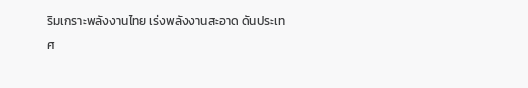ริมเกราะพลังงานไทย เร่งพลังงานสะอาด ดันประเทศ